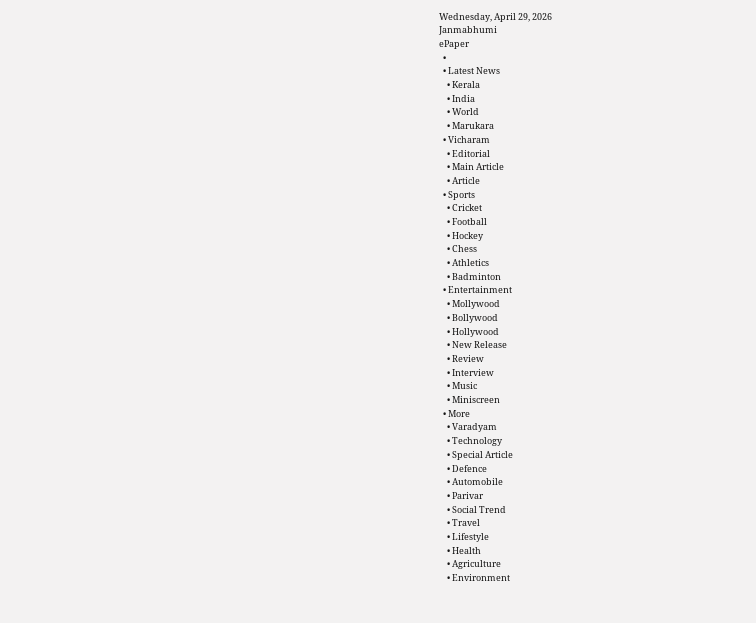Wednesday, April 29, 2026
Janmabhumi
ePaper
  •
  • Latest News
    • Kerala
    • India
    • World
    • Marukara
  • Vicharam
    • Editorial
    • Main Article
    • Article
  • Sports
    • Cricket
    • Football
    • Hockey
    • Chess
    • Athletics
    • Badminton
  • Entertainment
    • Mollywood
    • Bollywood
    • Hollywood
    • New Release
    • Review
    • Interview
    • Music
    • Miniscreen
  • More
    • Varadyam
    • Technology
    • Special Article
    • Defence
    • Automobile
    • Parivar
    • Social Trend
    • Travel
    • Lifestyle
    • Health
    • Agriculture
    • Environment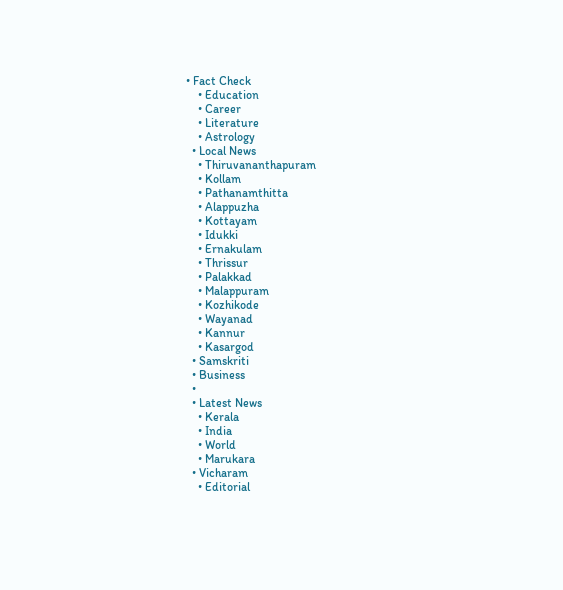• Fact Check
    • Education
    • Career
    • Literature
    • Astrology
  • Local News
    • Thiruvananthapuram
    • Kollam
    • Pathanamthitta
    • Alappuzha
    • Kottayam
    • Idukki
    • Ernakulam
    • Thrissur
    • Palakkad
    • Malappuram
    • Kozhikode
    • Wayanad
    • Kannur
    • Kasargod
  • Samskriti
  • Business
  •
  • Latest News
    • Kerala
    • India
    • World
    • Marukara
  • Vicharam
    • Editorial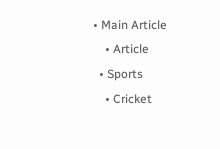• Main Article
    • Article
  • Sports
    • Cricket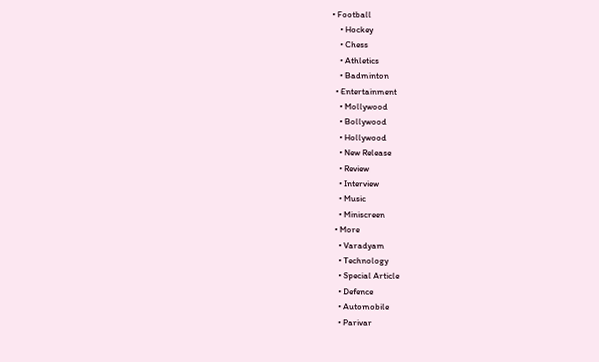• Football
    • Hockey
    • Chess
    • Athletics
    • Badminton
  • Entertainment
    • Mollywood
    • Bollywood
    • Hollywood
    • New Release
    • Review
    • Interview
    • Music
    • Miniscreen
  • More
    • Varadyam
    • Technology
    • Special Article
    • Defence
    • Automobile
    • Parivar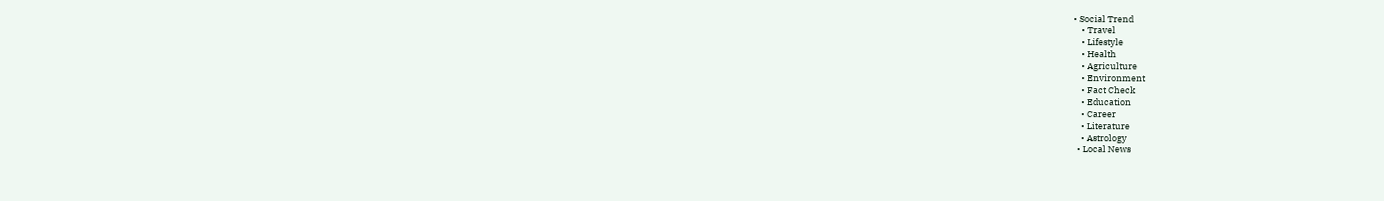• Social Trend
    • Travel
    • Lifestyle
    • Health
    • Agriculture
    • Environment
    • Fact Check
    • Education
    • Career
    • Literature
    • Astrology
  • Local News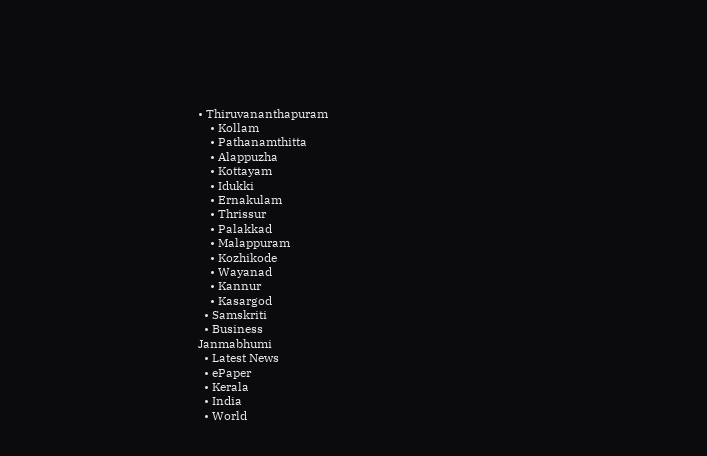• Thiruvananthapuram
    • Kollam
    • Pathanamthitta
    • Alappuzha
    • Kottayam
    • Idukki
    • Ernakulam
    • Thrissur
    • Palakkad
    • Malappuram
    • Kozhikode
    • Wayanad
    • Kannur
    • Kasargod
  • Samskriti
  • Business
Janmabhumi
  • Latest News
  • ePaper
  • Kerala
  • India
  • World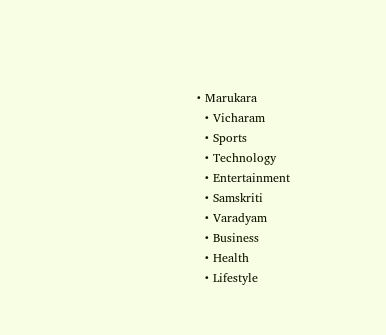• Marukara
  • Vicharam
  • Sports
  • Technology
  • Entertainment
  • Samskriti
  • Varadyam
  • Business
  • Health
  • Lifestyle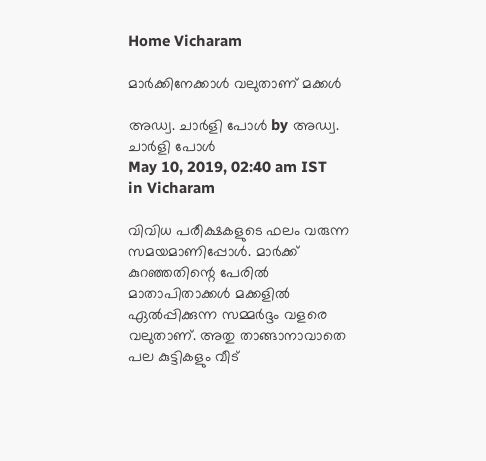Home Vicharam

മാര്‍ക്കിനേക്കാള്‍ വലുതാണ് മക്കള്‍

അഡ്വ. ചാര്‍ളി പോള്‍ by അഡ്വ. ചാര്‍ളി പോള്‍
May 10, 2019, 02:40 am IST
in Vicharam

വിവിധ പരീക്ഷകളുടെ ഫലം വരുന്ന സമയമാണിപ്പോള്‍. മാര്‍ക്ക് കുറഞ്ഞതിന്റെ പേരില്‍ മാതാപിതാക്കള്‍ മക്കളില്‍ ഏല്‍പ്പിക്കുന്ന സമ്മര്‍ദ്ദം വളരെ വലുതാണ്. അതു താങ്ങാനാവാതെ പല കുട്ടികളും വീട്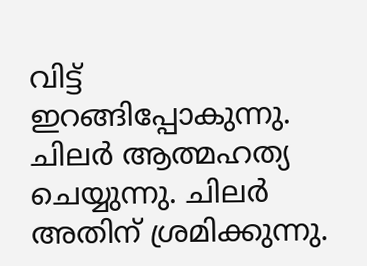വിട്ട് ഇറങ്ങിപ്പോകുന്നു. ചിലര്‍ ആത്മഹത്യ ചെയ്യുന്നു. ചിലര്‍ അതിന് ശ്രമിക്കുന്നു.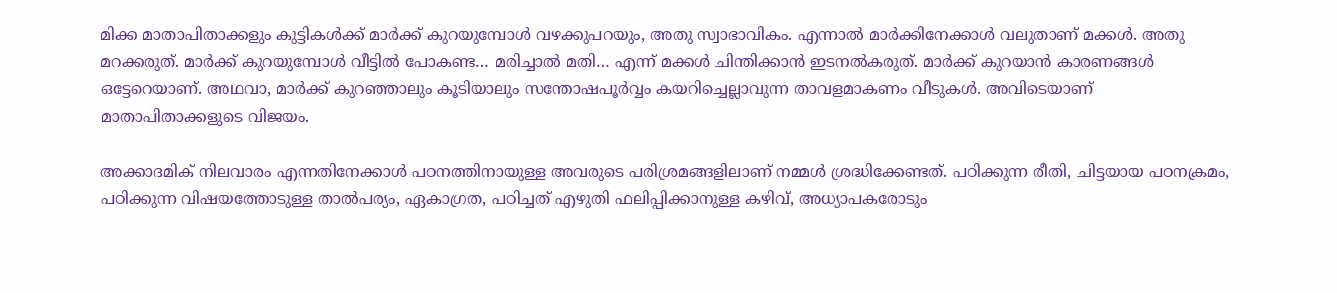മിക്ക മാതാപിതാക്കളും കുട്ടികള്‍ക്ക് മാര്‍ക്ക് കുറയുമ്പോള്‍ വഴക്കുപറയും, അതു സ്വാഭാവികം. എന്നാല്‍ മാര്‍ക്കിനേക്കാള്‍ വലുതാണ് മക്കള്‍. അതു മറക്കരുത്. മാര്‍ക്ക് കുറയുമ്പോള്‍ വീട്ടില്‍ പോകണ്ട… മരിച്ചാല്‍ മതി… എന്ന് മക്കള്‍ ചിന്തിക്കാന്‍ ഇടനല്‍കരുത്. മാര്‍ക്ക് കുറയാന്‍ കാരണങ്ങള്‍ ഒട്ടേറെയാണ്. അഥവാ, മാര്‍ക്ക് കുറഞ്ഞാലും കൂടിയാലും സന്തോഷപൂര്‍വ്വം കയറിച്ചെല്ലാവുന്ന താവളമാകണം വീടുകള്‍. അവിടെയാണ് മാതാപിതാക്കളുടെ വിജയം.

അക്കാദമിക് നിലവാരം എന്നതിനേക്കാള്‍ പഠനത്തിനായുള്ള അവരുടെ പരിശ്രമങ്ങളിലാണ് നമ്മള്‍ ശ്രദ്ധിക്കേണ്ടത്. പഠിക്കുന്ന രീതി, ചിട്ടയായ പഠനക്രമം, പഠിക്കുന്ന വിഷയത്തോടുള്ള താല്‍പര്യം, ഏകാഗ്രത, പഠിച്ചത് എഴുതി ഫലിപ്പിക്കാനുള്ള കഴിവ്, അധ്യാപകരോടും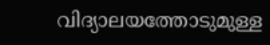വിദ്യാലയത്തോടുമുള്ള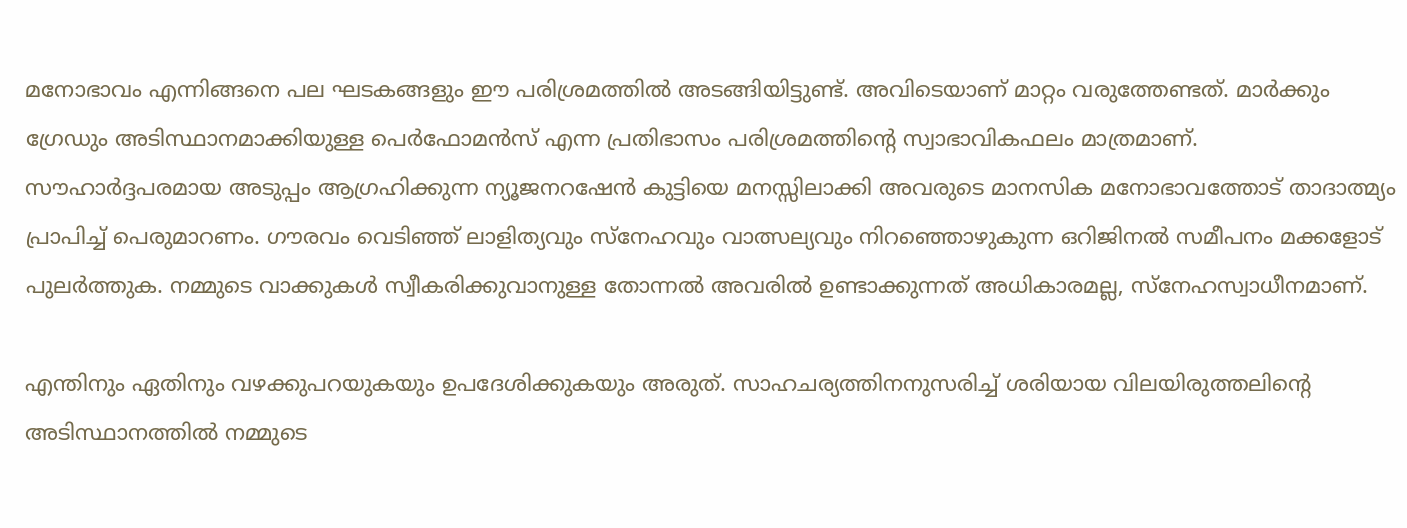മനോഭാവം എന്നിങ്ങനെ പല ഘടകങ്ങളും ഈ പരിശ്രമത്തില്‍ അടങ്ങിയിട്ടുണ്ട്. അവിടെയാണ് മാറ്റം വരുത്തേണ്ടത്. മാര്‍ക്കും ഗ്രേഡും അടിസ്ഥാനമാക്കിയുള്ള പെര്‍ഫോമന്‍സ് എന്ന പ്രതിഭാസം പരിശ്രമത്തിന്റെ സ്വാഭാവികഫലം മാത്രമാണ്. സൗഹാര്‍ദ്ദപരമായ അടുപ്പം ആഗ്രഹിക്കുന്ന ന്യൂജനറഷേന്‍ കുട്ടിയെ മനസ്സിലാക്കി അവരുടെ മാനസിക മനോഭാവത്തോട് താദാത്മ്യം പ്രാപിച്ച് പെരുമാറണം. ഗൗരവം വെടിഞ്ഞ് ലാളിത്യവും സ്‌നേഹവും വാത്സല്യവും നിറഞ്ഞൊഴുകുന്ന ഒറിജിനല്‍ സമീപനം മക്കളോട് പുലര്‍ത്തുക. നമ്മുടെ വാക്കുകള്‍ സ്വീകരിക്കുവാനുള്ള തോന്നല്‍ അവരില്‍ ഉണ്ടാക്കുന്നത് അധികാരമല്ല, സ്‌നേഹസ്വാധീനമാണ്.

എന്തിനും ഏതിനും വഴക്കുപറയുകയും ഉപദേശിക്കുകയും അരുത്. സാഹചര്യത്തിനനുസരിച്ച് ശരിയായ വിലയിരുത്തലിന്റെ അടിസ്ഥാനത്തില്‍ നമ്മുടെ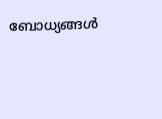ബോധ്യങ്ങള്‍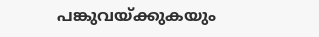പങ്കുവയ്‌ക്കുകയും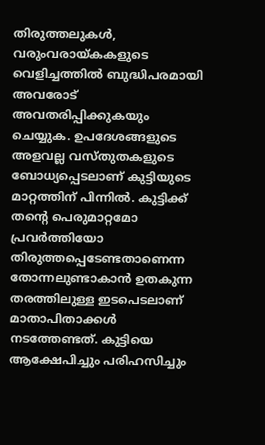തിരുത്തലുകള്‍, വരുംവരായ്‌കകളുടെ വെളിച്ചത്തില്‍ ബുദ്ധിപരമായി അവരോട് അവതരിപ്പിക്കുകയും ചെയ്യുക. ഉപദേശങ്ങളുടെ അളവല്ല വസ്തുതകളുടെ ബോധ്യപ്പെടലാണ് കുട്ടിയുടെ മാറ്റത്തിന് പിന്നില്‍. കുട്ടിക്ക് തന്റെ പെരുമാറ്റമോ പ്രവര്‍ത്തിയോ തിരുത്തപ്പെടേണ്ടതാണെന്ന തോന്നലുണ്ടാകാന്‍ ഉതകുന്ന തരത്തിലുള്ള ഇടപെടലാണ് മാതാപിതാക്കള്‍ നടത്തേണ്ടത്. കുട്ടിയെ ആക്ഷേപിച്ചും പരിഹസിച്ചും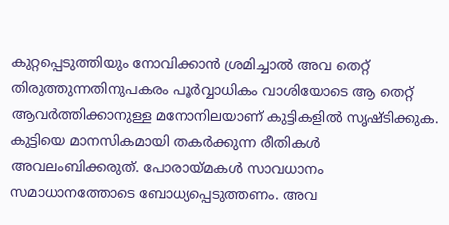കുറ്റപ്പെടുത്തിയും നോവിക്കാന്‍ ശ്രമിച്ചാല്‍ അവ തെറ്റ് തിരുത്തുന്നതിനുപകരം പൂര്‍വ്വാധികം വാശിയോടെ ആ തെറ്റ് ആവര്‍ത്തിക്കാനുള്ള മനോനിലയാണ് കുട്ടികളില്‍ സൃഷ്ടിക്കുക. കുട്ടിയെ മാനസികമായി തകര്‍ക്കുന്ന രീതികള്‍ അവലംബിക്കരുത്. പോരായ്‌മകള്‍ സാവധാനം സമാധാനത്തോടെ ബോധ്യപ്പെടുത്തണം. അവ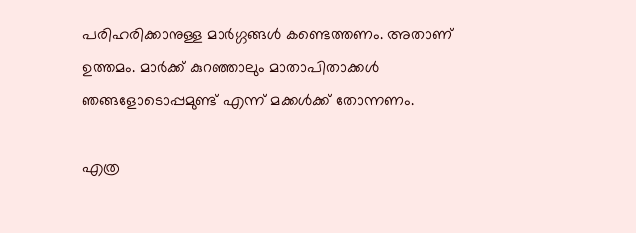പരിഹരിക്കാനുള്ള മാര്‍ഗ്ഗങ്ങള്‍ കണ്ടെത്തണം. അതാണ് ഉത്തമം. മാര്‍ക്ക് കുറഞ്ഞാലും മാതാപിതാക്കള്‍ ഞങ്ങളോടൊപ്പമുണ്ട് എന്ന് മക്കള്‍ക്ക് തോന്നണം.

എത്ര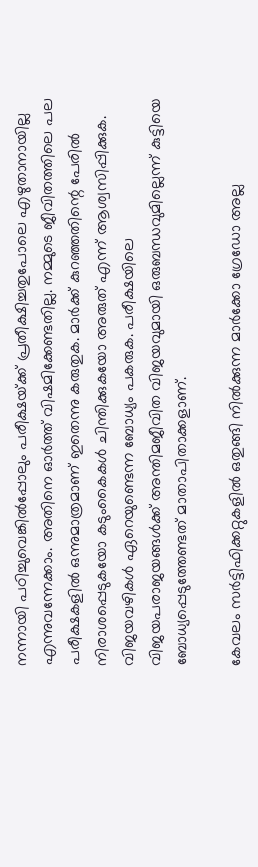നന്നായി പഠിച്ചുവെങ്കില്‍പ്പോലും പരീക്ഷയ്‌ക്ക് പ്രതീക്ഷിച്ചതുപോലെ എഴുതാനായില്ല എന്നുവന്നേക്കാം. അതിനെ ഓര്‍ത്ത് വിഷമിക്കേണ്ടതില്ല. നമ്മുടെ ജീവിതത്തിലെ പല പരീക്ഷകളില്‍ ഒന്നുമാത്രമാണ് ഇതെന്നു കരുതുക. മാര്‍ക്ക് കുറഞ്ഞതിന്റെ പേരില്‍ നിരാശപ്പെടുകയോ കടുംകൈകള്‍ ചിന്തിക്കുകയോ അരുത് എന്ന് ആശ്വസിപ്പിക്കുക. വിജയവഴികള്‍ ഏറെയുണ്ടെന്ന ബോധ്യം പകരുക. പരീക്ഷയിലെ വിജയപരാജയങ്ങള്‍ക്ക് അന്തിമജീവിത വിജയവുമായി ഒരുബന്ധവുമില്ലെന്ന് കുട്ടിയെ ബോധ്യപ്പെടുത്തേണ്ടത് മാതാപിതാക്കളാണ്.

കേവലം സര്‍ട്ടിഫിക്കറ്റുകളില്‍ ഒതുങ്ങി നില്‍ക്കുന്ന മാര്‍ക്കോ ഗ്രേഡോ അല്ല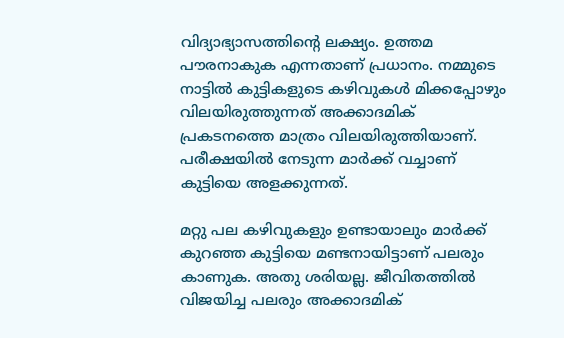വിദ്യാഭ്യാസത്തിന്റെ ലക്ഷ്യം. ഉത്തമ പൗരനാകുക എന്നതാണ് പ്രധാനം. നമ്മുടെ നാട്ടില്‍ കുട്ടികളുടെ കഴിവുകള്‍ മിക്കപ്പോഴും വിലയിരുത്തുന്നത് അക്കാദമിക് പ്രകടനത്തെ മാത്രം വിലയിരുത്തിയാണ്. പരീക്ഷയില്‍ നേടുന്ന മാര്‍ക്ക് വച്ചാണ് കുട്ടിയെ അളക്കുന്നത്.

മറ്റു പല കഴിവുകളും ഉണ്ടായാലും മാര്‍ക്ക് കുറഞ്ഞ കുട്ടിയെ മണ്ടനായിട്ടാണ് പലരും കാണുക. അതു ശരിയല്ല. ജീവിതത്തില്‍ വിജയിച്ച പലരും അക്കാദമിക്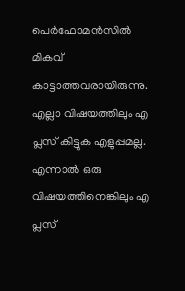പെര്‍ഫോമന്‍സില്‍ മികവ് കാട്ടാത്തവരായിരുന്നു. എല്ലാ വിഷയത്തിലും എ പ്ലസ് കിട്ടുക എളുപ്പമല്ല. എന്നാല്‍ ഒരു വിഷയത്തിനെങ്കിലും എ പ്ലസ്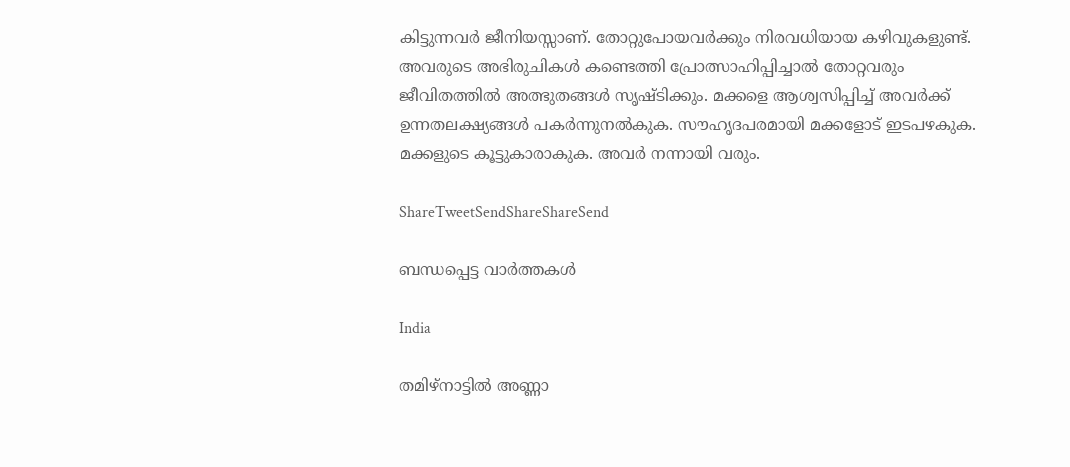കിട്ടുന്നവര്‍ ജീനിയസ്സാണ്. തോറ്റുപോയവര്‍ക്കും നിരവധിയായ കഴിവുകളുണ്ട്. അവരുടെ അഭിരുചികള്‍ കണ്ടെത്തി പ്രോത്സാഹിപ്പിച്ചാല്‍ തോറ്റവരും ജീവിതത്തില്‍ അത്ഭുതങ്ങള്‍ സൃഷ്ടിക്കും. മക്കളെ ആശ്വസിപ്പിച്ച് അവര്‍ക്ക് ഉന്നതലക്ഷ്യങ്ങള്‍ പകര്‍ന്നുനല്‍കുക. സൗഹൃദപരമായി മക്കളോട് ഇടപഴകുക. മക്കളുടെ കൂട്ടുകാരാകുക. അവര്‍ നന്നായി വരും.

ShareTweetSendShareShareSend

ബന്ധപ്പെട്ട വാര്‍ത്തകള്‍

India

തമിഴ്‌നാട്ടിൽ അണ്ണാ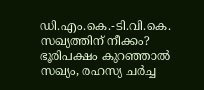ഡി.എം.കെ.-ടി.വി.കെ. സഖ്യത്തിന് നീക്കം? ഭൂരിപക്ഷം കുറഞ്ഞാൽ സഖ്യം, രഹസ്യ ചർച്ച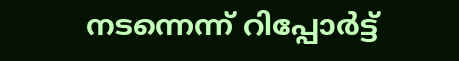നടന്നെന്ന് റിപ്പോർട്ട്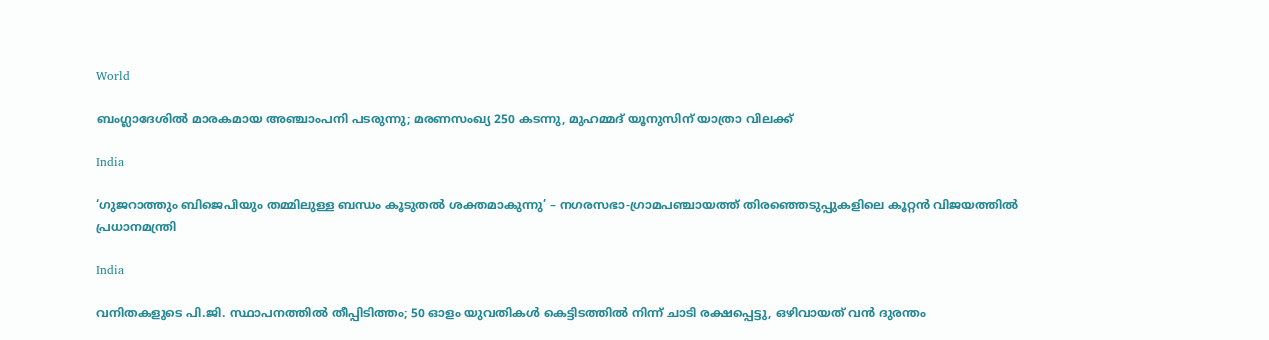World

ബംഗ്ലാദേശില്‍ മാരകമായ അഞ്ചാംപനി പടരുന്നു; മരണസംഖ്യ 250 കടന്നു, മുഹമ്മദ് യൂനുസിന് യാത്രാ വിലക്ക്

India

‘ഗുജറാത്തും ബിജെപിയും തമ്മിലുള്ള ബന്ധം കൂടുതൽ ശക്തമാകുന്നു’ – നഗരസഭാ-ഗ്രാമപഞ്ചായത്ത് തിരഞ്ഞെടുപ്പുകളിലെ കൂറ്റൻ വിജയത്തിൽ പ്രധാനമന്ത്രി

India

വനിതകളുടെ പി.ജി. സ്ഥാപനത്തിൽ തീപ്പിടിത്തം; 50 ഓളം യുവതികൾ കെട്ടിടത്തിൽ നിന്ന് ചാടി രക്ഷപ്പെട്ടു, ഒഴിവായത് വന്‍ ദുരന്തം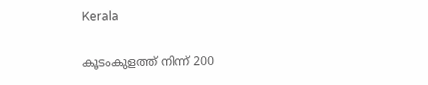Kerala

കൂടംകുളത്ത് നിന്ന് 200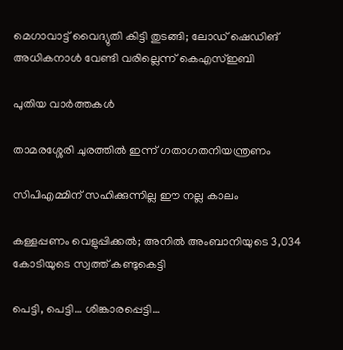മെഗാവാട്ട് വൈദ്യുതി കിട്ടി തുടങ്ങി; ലോഡ് ഷെഡിങ് അധികനാള്‍ വേണ്ടി വരില്ലെന്ന് കെഎസ്ഇബി

പുതിയ വാര്‍ത്തകള്‍

താമരശ്ശേരി ചുരത്തിൽ ഇന്ന് ഗതാഗതനിയന്ത്രണം

സിപിഎമ്മിന് സഹിക്കുന്നില്ല ഈ നല്ല കാലം

കള്ളപ്പണം വെളുപ്പിക്കല്‍; അനില്‍ അംബാനിയുടെ 3,034 കോടിയുടെ സ്വത്ത് കണ്ടുകെട്ടി

പെട്ടി, പെട്ടി… ശിങ്കാരപ്പെട്ടി…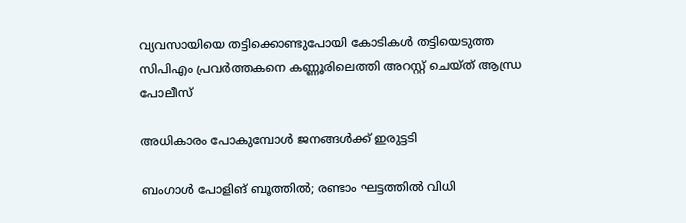വ്യവസായിയെ തട്ടിക്കൊണ്ടുപോയി കോടികൾ തട്ടിയെടുത്ത സിപിഎം പ്രവർത്തകനെ കണ്ണൂരിലെത്തി അറസ്റ്റ് ചെയ്ത് ആന്ധ്ര പോലീസ്

അധികാരം പോകുമ്പോള്‍ ജനങ്ങള്‍ക്ക് ഇരുട്ടടി

ബംഗാൾ പോളിങ് ബൂത്തിൽ; രണ്ടാം ഘട്ടത്തിൽ വിധി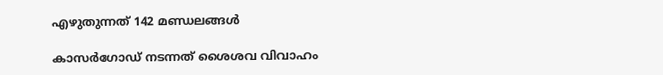എഴുതുന്നത് 142 മണ്ഡലങ്ങൾ

കാസർഗോഡ് നടന്നത് ശൈശവ വിവാഹം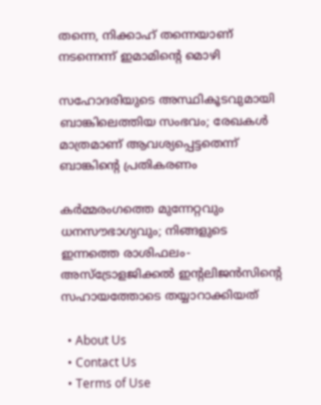തന്നെ, നിക്കാഹ് തന്നെയാണ് നടന്നെന്ന് ഇമാമിന്റെ മൊഴി

സഹോദരിയുടെ അസ്ഥികൂടവുമായി ബാങ്കിലെത്തിയ സംഭവം; രേഖകൾ മാത്രമാണ് ആവശ്യപ്പെട്ടതെന്ന് ബാങ്കിന്റെ പ്രതികരണം

കർമ്മരംഗത്തെ മുന്നേറ്റവും ധനസൗഭാഗ്യവും; നിങ്ങളുടെ ഇന്നത്തെ രാശിഫലം- അസ്ട്രോളജിക്കൽ ഇന്റലിജൻസിന്റെ സഹായത്തോടെ തയ്യാറാക്കിയത്

  • About Us
  • Contact Us
  • Terms of Use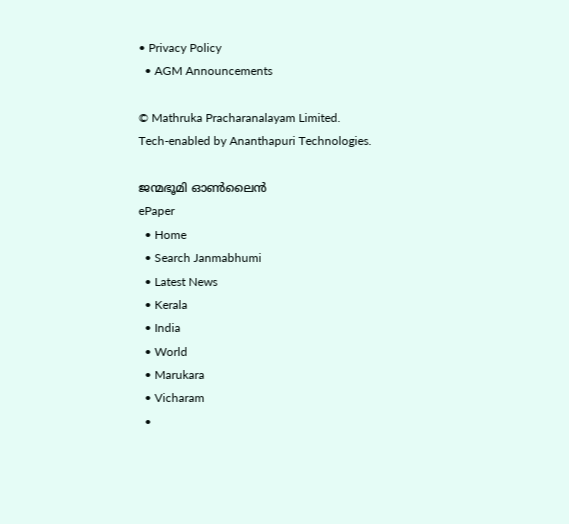• Privacy Policy
  • AGM Announcements

© Mathruka Pracharanalayam Limited.
Tech-enabled by Ananthapuri Technologies.

ജന്മഭൂമി ഓണ്‍ലൈന്‍
ePaper
  • Home
  • Search Janmabhumi
  • Latest News
  • Kerala
  • India
  • World
  • Marukara
  • Vicharam
  •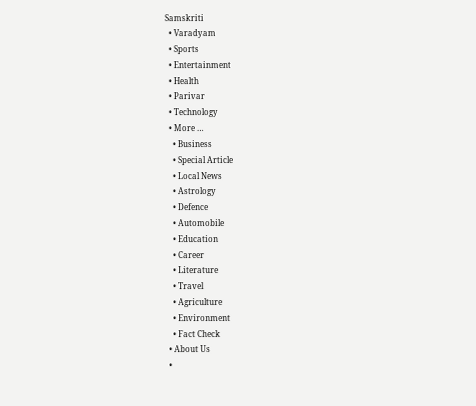Samskriti
  • Varadyam
  • Sports
  • Entertainment
  • Health
  • Parivar
  • Technology
  • More …
    • Business
    • Special Article
    • Local News
    • Astrology
    • Defence
    • Automobile
    • Education
    • Career
    • Literature
    • Travel
    • Agriculture
    • Environment
    • Fact Check
  • About Us
  •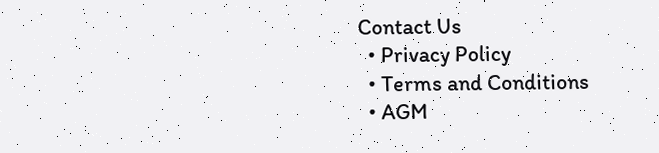Contact Us
  • Privacy Policy
  • Terms and Conditions
  • AGM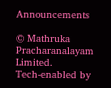Announcements

© Mathruka Pracharanalayam Limited.
Tech-enabled by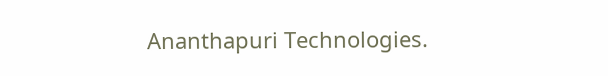Ananthapuri Technologies.